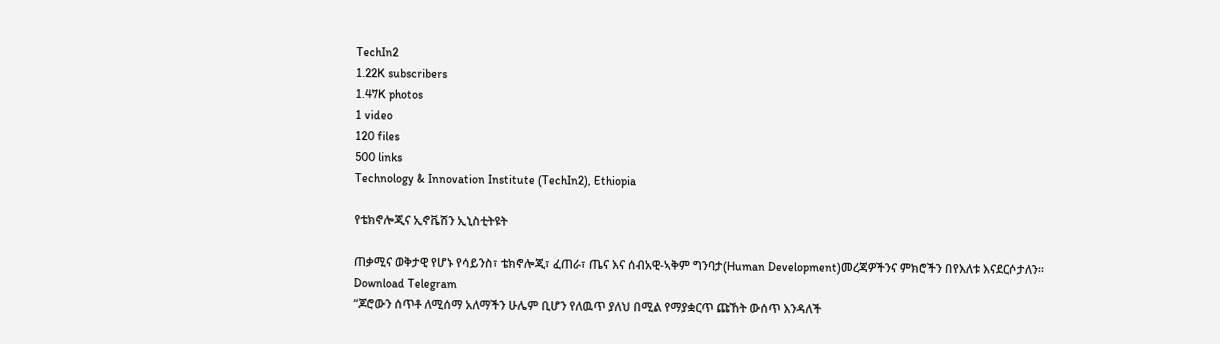TechIn2
1.22K subscribers
1.47K photos
1 video
120 files
500 links
Technology & Innovation Institute (TechIn2), Ethiopia

የቴክኖሎጂና ኢኖቬሽን ኢኒስቲትዩት

ጠቃሚና ወቅታዊ የሆኑ የሳይንስ፣ ቴክኖሎጂ፣ ፈጠራ፣ ጤና እና ሰብአዊ-ኣቅም ግንባታ(Human Development)መረጃዎችንና ምክሮችን በየእለቱ እናደርሶታለን።
Download Telegram
“ጆሮውን ሰጥቶ ለሚሰማ አለማችን ሁሌም ቢሆን የለዉጥ ያለህ በሚል የማያቋርጥ ጩኸት ውሰጥ እንዳለች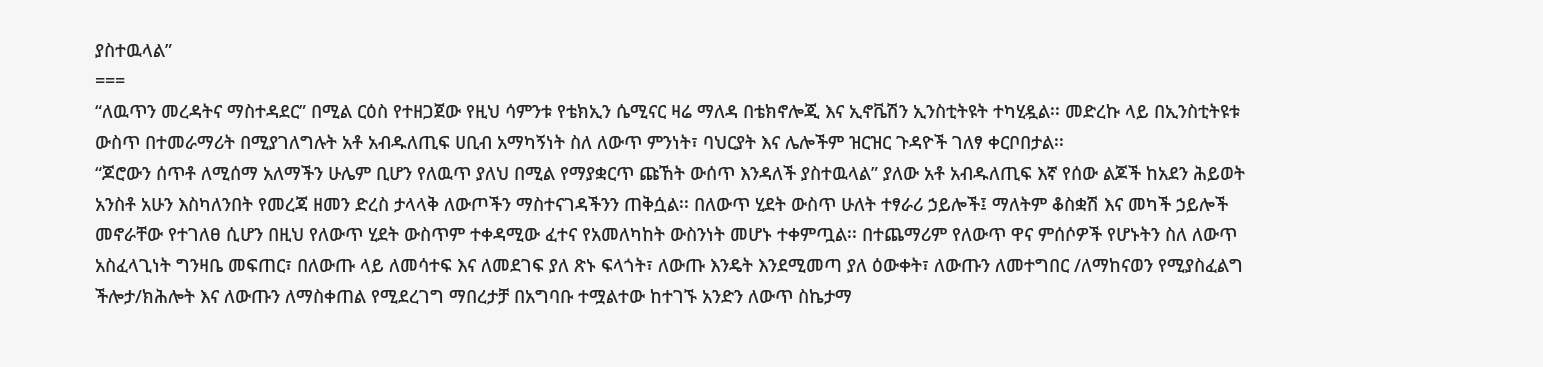ያስተዉላል”
===
“ለዉጥን መረዳትና ማስተዳደር” በሚል ርዕስ የተዘጋጀው የዚህ ሳምንቱ የቴክኢን ሴሚናር ዛሬ ማለዳ በቴክኖሎጂ እና ኢኖቬሽን ኢንስቲትዩት ተካሂዷል፡፡ መድረኩ ላይ በኢንስቲትዩቱ ውስጥ በተመራማሪት በሚያገለግሉት አቶ አብዱለጢፍ ሀቢብ አማካኝነት ስለ ለውጥ ምንነት፣ ባህርያት እና ሌሎችም ዝርዝር ጉዳዮች ገለፃ ቀርቦበታል፡፡
“ጆሮውን ሰጥቶ ለሚሰማ አለማችን ሁሌም ቢሆን የለዉጥ ያለህ በሚል የማያቋርጥ ጩኸት ውሰጥ እንዳለች ያስተዉላል” ያለው አቶ አብዱለጢፍ እኛ የሰው ልጆች ከአደን ሕይወት አንስቶ አሁን እስካለንበት የመረጃ ዘመን ድረስ ታላላቅ ለውጦችን ማስተናገዳችንን ጠቅሷል፡፡ በለውጥ ሂደት ውስጥ ሁለት ተፃራሪ ኃይሎች፤ ማለትም ቆስቋሽ እና መካች ኃይሎች መኖራቸው የተገለፀ ሲሆን በዚህ የለውጥ ሂደት ውስጥም ተቀዳሚው ፈተና የአመለካከት ውስንነት መሆኑ ተቀምጧል፡፡ በተጨማሪም የለውጥ ዋና ምሰሶዎች የሆኑትን ስለ ለውጥ አስፈላጊነት ግንዛቤ መፍጠር፣ በለውጡ ላይ ለመሳተፍ እና ለመደገፍ ያለ ጽኑ ፍላጎት፣ ለውጡ እንዴት እንደሚመጣ ያለ ዕውቀት፣ ለውጡን ለመተግበር /ለማከናወን የሚያስፈልግ ችሎታ/ክሕሎት እና ለውጡን ለማስቀጠል የሚደረገግ ማበረታቻ በአግባቡ ተሟልተው ከተገኙ አንድን ለውጥ ስኬታማ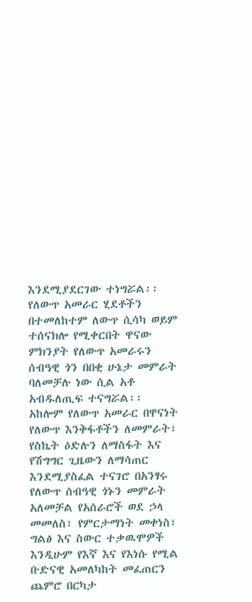እንደሚያደርገው ተነግሯል፡፡
የለውጥ አመራር ሂደቶችን በተመለከተም ለውጥ ሲሳካ ወይም ተሰናክሎ የሚቀርበት ዋናው ምክንያት የለውጥ አመራሩን ሰብዓዊ ጎን በበቂ ሁኔታ መምራት ባለመቻሉ ነው ሲል አቶ አብዱለጢፍ ተናግሯል፡፡ አከሎም የለውጥ አመራር በዋናነት የለውጥ እንቅፋቶችን ለመምራት፣ የስኬት ዕድሉን ለማስፋት እና የሽግግር ጊዜውን ለማሳጠር እንደሚያስፈል ተናገሮ በአንፃሩ የለውጥ ሰብዓዊ ጎኑን መምራት አለመቻል የአሰራሮች ወደ ኃላ መመለስ፣ የምርታማነት መቀነስ፣ ግልፅ እና ስውር ተቃዉሞዎች እንዲሁም የእኛ እና የእነሱ የሚል ቡድናዊ አመለካከት መፈጠርን ጨምሮ በርካታ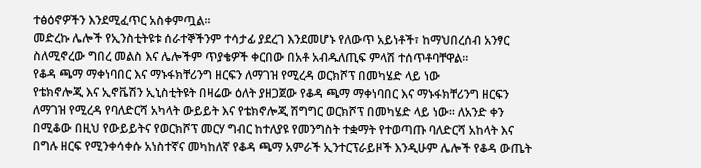ተፅዕኖዎችን እንደሚፈጥር አስቀምጧል፡፡
መድረኩ ሌሎች የኢንስቲትዩቱ ሰራተኞችንም ተሳታፊ ያደረገ እንደመሆኑ የለውጥ አይነቶች፣ ከማህበረሰብ አንፃር ስለሚኖረው ግበረ መልስ እና ሌሎችም ጥያቄዎች ቀርበው በአቶ አብዱለጢፍ ምላሽ ተሰጥቶባቸዋል፡፡
የቆዳ ጫማ ማቀነባበር እና ማኑፋክቸሪንግ ዘርፍን ለማገዝ የሚረዳ ወርክሾፕ በመካሄድ ላይ ነው
የቴክኖሎጂ እና ኢኖቬሽን ኢኒስቲትዩት በዛሬው ዕለት ያዘጋጀው የቆዳ ጫማ ማቀነባበር እና ማኑፋክቸሪንግ ዘርፍን ለማገዝ የሚረዳ የባለድርሻ አካላት ውይይት እና የቴክኖሎጂ ሽግግር ወርክሾፕ በመካሄድ ላይ ነው፡፡ ለአንድ ቀን በሚቆው በዚህ የውይይትና የወርክሾፕ መርሃ ግብር ከተለያዩ የመንግስት ተቋማት የተወጣጡ ባለድርሻ አከላት እና በግሉ ዘርፍ የሚንቀሳቀሱ አነስተኛና መካከለኛ የቆዳ ጫማ አምራች ኢንተርፕራይዞች እንዲሁም ሌሎች የቆዳ ውጤት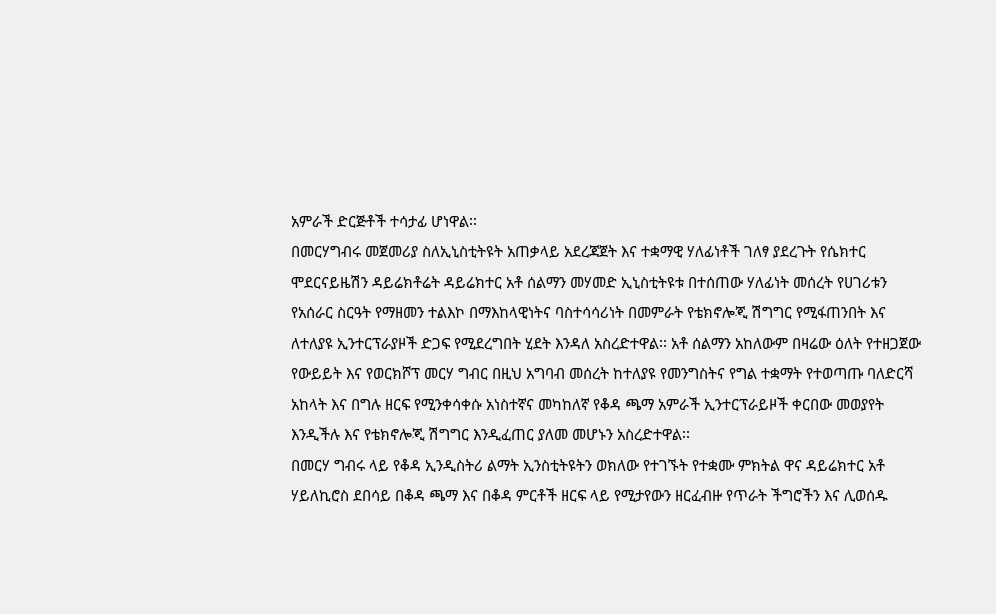አምራች ድርጅቶች ተሳታፊ ሆነዋል፡፡
በመርሃግብሩ መጀመሪያ ስለኢኒስቲትዩት አጠቃላይ አደረጃጀት እና ተቋማዊ ሃለፊነቶች ገለፃ ያደረጉት የሴክተር ሞደርናይዜሽን ዳይሬክቶሬት ዳይሬክተር አቶ ሰልማን መሃመድ ኢኒስቲትዩቱ በተሰጠው ሃለፊነት መሰረት የሀገሪቱን የአሰራር ስርዓት የማዘመን ተልእኮ በማእከላዊነትና ባስተሳሳሪነት በመምራት የቴክኖሎጂ ሽግግር የሚፋጠንበት እና ለተለያዩ ኢንተርፕራያዞች ድጋፍ የሚደረግበት ሂደት እንዳለ አስረድተዋል፡፡ አቶ ሰልማን አከለውም በዛሬው ዕለት የተዘጋጀው የውይይት እና የወርክሾፕ መርሃ ግብር በዚህ አግባብ መሰረት ከተለያዩ የመንግስትና የግል ተቋማት የተወጣጡ ባለድርሻ አከላት እና በግሉ ዘርፍ የሚንቀሳቀሱ አነስተኛና መካከለኛ የቆዳ ጫማ አምራች ኢንተርፕራይዞች ቀርበው መወያየት እንዲችሉ እና የቴክኖሎጂ ሽግግር እንዲፈጠር ያለመ መሆኑን አስረድተዋል፡፡
በመርሃ ግብሩ ላይ የቆዳ ኢንዲስትሪ ልማት ኢንስቲትዩትን ወክለው የተገኙት የተቋሙ ምክትል ዋና ዳይሬክተር አቶ ሃይለኪሮስ ደበሳይ በቆዳ ጫማ እና በቆዳ ምርቶች ዘርፍ ላይ የሚታየውን ዘርፈብዙ የጥራት ችግሮችን እና ሊወሰዱ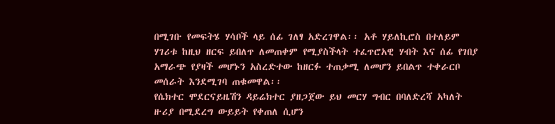በሚገቡ የመፍትሄ ሃሳቦች ላይ ሰፊ ገለፃ አድረገዋል፡፡ አቶ ሃይለኪሮስ በተለይም ሃገሪቱ ከዚህ ዘርፍ ይበለጥ ለመጠቀም የሚያስችላት ተፈጥሮአዊ ሃብት እና ሰፊ የገበያ አማራጭ የያዛች መሆኑን አስረድተው ከዘርፉ ተጠቃሚ ለመሆን ይበልጥ ተቀራርቦ መሰራት እንደሚገባ ጠቁመዋል፡፡
የሴክተር ሞደርናይዜሽን ዳይሬክተር ያዘጋጀው ይህ መርሃ ግብር በባለድረሻ አካለት ዙሪያ በሚደረግ ውይይት የቀጠለ ሲሆን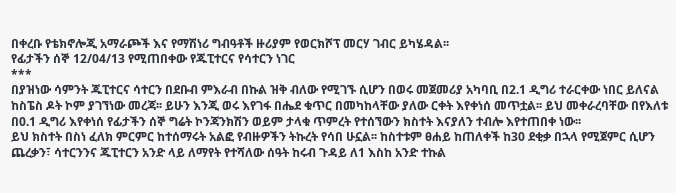በቀረቡ የቴክኖሎጂ አማራጮች እና የማሽነሪ ግብዓቶች ዙሪያም የወርክሾፕ መርሃ ገብር ይካሄዳል፡፡
የፊታችን ሰኞ 12/04/13 የሚጠበቀው የጁፒተርና የሳተርን ነገር
***
በያዝነው ሳምንት ጁፒተርና ሳተርን በደቡብ ምእራብ በኩል ዝቅ ብለው የሚገኙ ሲሆን በወሩ መጀመሪያ አካባቢ በ2.1 ዲግሪ ተራርቀው ነበር ይለናል ከስፔስ ዶት ኮም ያገኘነው መረጃ፡፡ ይሁን እንጂ ወሩ እየገፋ በሔደ ቁጥር በመካከላቸው ያለው ርቀት እየቀነሰ መጥቷል፡፡ ይህ መቀራረባቸው በየእለቱ በ0.1 ዲግሪ እየቀነሰ የፊታችን ሰኞ ግሬት ኮንጃንክሽን ወይም ታላቁ ጥምረት የተሰኘውን ክስተት እናያለን ተብሎ እየተጠበቀ ነው፡፡
ይህ ክስተት በስነ ፈለክ ምርምር ከተሰማሩት አልፎ የብዙዎችን ትኩረት የሳበ ሁኗል፡፡ ከስተቱም ፀሐይ ከጠለቀች ከ30 ደቂቃ በኋላ የሚጀምር ሲሆን ጨረቃን፣ ሳተርንንና ጁፒተርን አንድ ላይ ለማየት የተሻለው ሰዓት ከሩብ ጉዳይ ለ1 እስከ አንድ ተኩል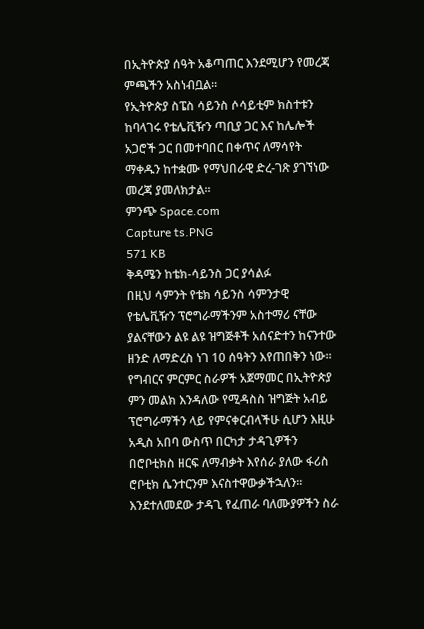በኢትዮጵያ ሰዓት አቆጣጠር እንደሚሆን የመረጃ ምጫችን አስነብቧል፡፡
የኢትዮጵያ ስፔስ ሳይንስ ሶሳይቲም ክስተቱን ከባላገሩ የቴሌቪዥን ጣቢያ ጋር እና ከሌሎች አጋሮች ጋር በመተባበር በቀጥና ለማሳየት ማቀዱን ከተቋሙ የማህበራዊ ድረ-ገጽ ያገኘነው መረጃ ያመለክታል፡፡
ምንጭ Space.com
Capture ts.PNG
571 KB
ቅዳሜን ከቴክ-ሳይንስ ጋር ያሳልፉ
በዚህ ሳምንት የቴክ ሳይንስ ሳምንታዊ የቴሌቪዥን ፕሮግራማችንም አስተማሪ ናቸው ያልናቸውን ልዩ ልዩ ዝግጅቶች አሰናድተን ከናንተው ዘንድ ለማድረስ ነገ 10 ሰዓትን እየጠበቅን ነው፡፡
የግብርና ምርምር ስራዎች አጀማመር በኢትዮጵያ ምን መልክ እንዳለው የሚዳስስ ዝግጅት አብይ ፕሮግራማችን ላይ የምናቀርብላችሁ ሲሆን እዚሁ አዲስ አበባ ውስጥ በርካታ ታዳጊዎችን በሮቦቲክስ ዘርፍ ለማብቃት እየሰራ ያለው ፋሪስ ሮቦቲክ ሴንተርንም እናስተዋውቃችኋለን፡፡
እንደተለመደው ታዳጊ የፈጠራ ባለሙያዎችን ስራ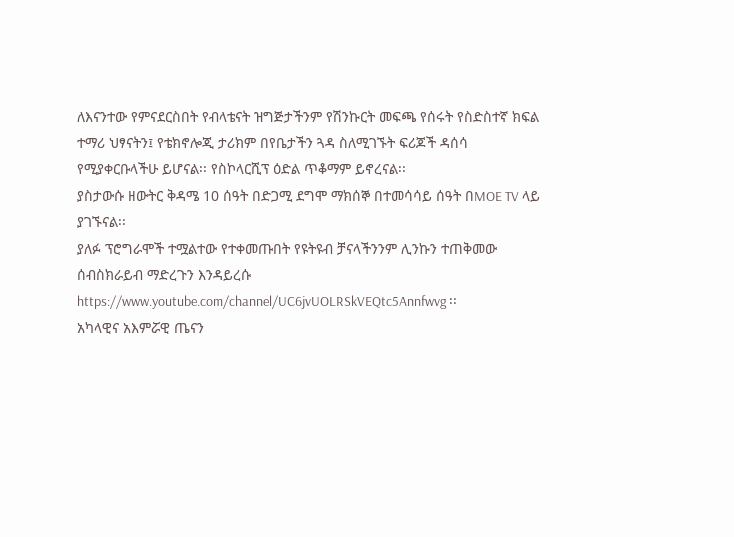ለእናንተው የምናደርስበት የብላቴናት ዝግጅታችንም የሽንኩርት መፍጫ የሰሩት የስድስተኛ ክፍል ተማሪ ህፃናትን፤ የቴክኖሎጂ ታሪክም በየቤታችን ጓዳ ስለሚገኙት ፍሪጆች ዳሰሳ የሚያቀርቡላችሁ ይሆናል፡፡ የስኮላርሺፕ ዕድል ጥቆማም ይኖረናል፡፡
ያስታውሱ ዘውትር ቅዳሜ 10 ሰዓት በድጋሚ ደግሞ ማክሰኞ በተመሳሳይ ሰዓት በMOE TV ላይ ያገኙናል፡፡
ያለፉ ፕሮግራሞች ተሟልተው የተቀመጡበት የዩትዩብ ቻናላችንንም ሊንኩን ተጠቅመው ሰብስክራይብ ማድረጉን እንዳይረሱ https://www.youtube.com/channel/UC6jvUOLRSkVEQtc5Annfwvg ፡፡
አካላዊና አእምሯዊ ጤናን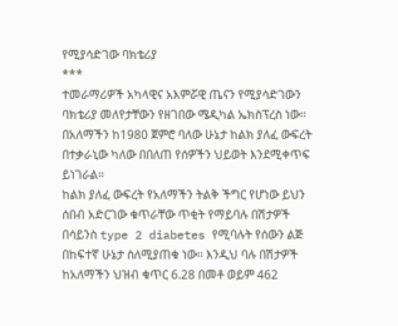የሚያሳድገው ባክቴሪያ
***
ተመራማሪዎች አካላዊና አእምሯዊ ጤናን የሚያሳድገውን ባክቴሪያ መለየታቸውን የዘገበው ሜዲካል ኤክስፕረስ ነው፡፡ በአለማችን ከ1980 ጀምሮ ባለው ሁኔታ ከልክ ያለፈ ውፍረት በተቃራኒው ካለው በበለጠ የሰዎችን ህይወት እንደሚቀጥፍ ይነገራል፡፡
ከልክ ያለፈ ውፍረት የአለማችን ትልቅ ችግር የሆነው ይህን ሰበብ አድርገው ቁጥራቸው ጥቂት የማይባሉ በሽታዎች በሳይንስ type 2 diabetes የሚባሉት የሰውን ልጅ በከፍተኛ ሁኔታ ስለሚያጠቁ ነው፡፡ እንዲህ ባሉ በሽታዎች ከአለማችን ህዝብ ቁጥር 6.28 በመቶ ወይም 462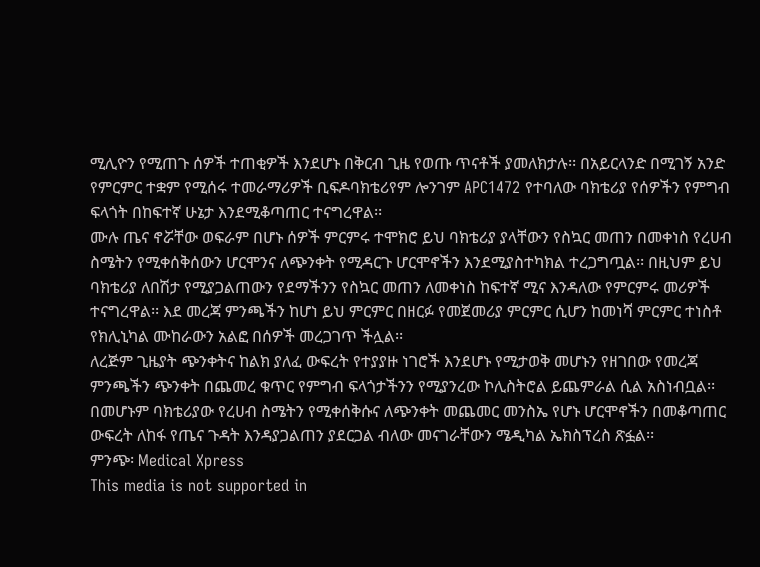ሚሊዮን የሚጠጉ ሰዎች ተጠቂዎች እንደሆኑ በቅርብ ጊዜ የወጡ ጥናቶች ያመለክታሉ፡፡ በአይርላንድ በሚገኝ አንድ የምርምር ተቋም የሚሰሩ ተመራማሪዎች ቢፍዶባክቴሪየም ሎንገም APC1472 የተባለው ባክቴሪያ የሰዎችን የምግብ ፍላጎት በከፍተኛ ሁኔታ እንደሚቆጣጠር ተናግረዋል፡፡
ሙሉ ጤና ኖሯቸው ወፍራም በሆኑ ሰዎች ምርምሩ ተሞክሮ ይህ ባክቴሪያ ያላቸውን የስኳር መጠን በመቀነስ የረሀብ ስሜትን የሚቀሰቅሰውን ሆርሞንና ለጭንቀት የሚዳርጉ ሆርሞኖችን እንደሚያስተካክል ተረጋግጧል፡፡ በዚህም ይህ ባክቴሪያ ለበሽታ የሚያጋልጠውን የደማችንን የስኳር መጠን ለመቀነስ ከፍተኛ ሚና እንዳለው የምርምሩ መሪዎች ተናግረዋል፡፡ እደ መረጃ ምንጫችን ከሆነ ይህ ምርምር በዘርፉ የመጀመሪያ ምርምር ሲሆን ከመነሻ ምርምር ተነስቶ የክሊኒካል ሙከራውን አልፎ በሰዎች መረጋገጥ ችሏል፡፡
ለረጅም ጊዜያት ጭንቀትና ከልክ ያለፈ ውፍረት የተያያዙ ነገሮች እንደሆኑ የሚታወቅ መሆኑን የዘገበው የመረጃ ምንጫችን ጭንቀት በጨመረ ቁጥር የምግብ ፍላጎታችንን የሚያንረው ኮሊስትሮል ይጨምራል ሲል አስነብቧል፡፡ በመሆኑም ባክቴሪያው የረሀብ ስሜትን የሚቀሰቅሱና ለጭንቀት መጨመር መንስኤ የሆኑ ሆርሞኖችን በመቆጣጠር ውፍረት ለከፋ የጤና ጉዳት እንዳያጋልጠን ያደርጋል ብለው መናገራቸውን ሜዲካል ኤክስፕረስ ጽፏል፡፡
ምንጭ፡ Medical Xpress
This media is not supported in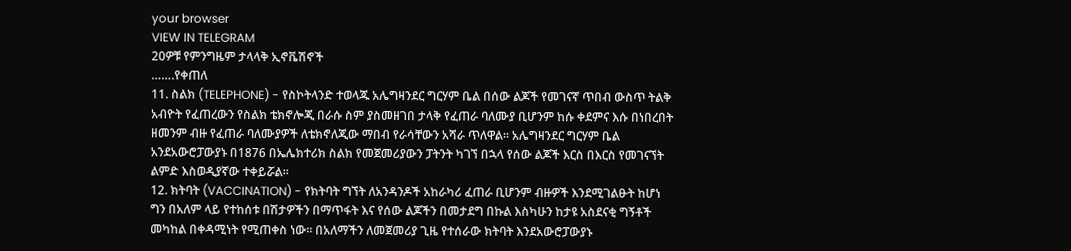your browser
VIEW IN TELEGRAM
20ዎቹ የምንግዜም ታላላቅ ኢኖቬሽኖች
…….የቀጠለ
11. ስልክ (TELEPHONE) - የስኮትላንድ ተወላጁ አሌግዛንደር ግርሃም ቤል በሰው ልጆች የመገናኛ ጥበብ ውስጥ ትልቅ አብዮት የፈጠረውን የስልክ ቴክኖሎጂ በራሱ ስም ያስመዘገበ ታላቅ የፈጠራ ባለሙያ ቢሆንም ከሱ ቀደምና እሱ በነበረበት ዘመንም ብዙ የፈጠራ ባለሙያዎች ለቴክኖለጂው ማበብ የራሳቸውን አሻራ ጥለዋል፡፡ አሌግዛንደር ግርሃም ቤል አንደአውሮፓውያኑ በ1876 በኤሌክተሪክ ስልክ የመጀመሪያውን ፓትንት ካገኘ በኋላ የሰው ልጆች እርስ በእርስ የመገናኘት ልምድ እስወዲያኛው ተቀይሯል፡፡
12. ክትባት (VACCINATION) - የክትባት ግኘት ለአንዳንዶች አከራካሪ ፈጠራ ቢሆንም ብዙዎች እንደሚገልፁት ከሆነ ግን በአለም ላይ የተከሰቱ በሽታዎችን በማጥፋት እና የሰው ልጆችን በመታደግ በኩል እስካሁን ከታዩ አስደናቂ ግኝቶች መካከል በቀዳሚነት የሚጠቀስ ነው፡፡ በአለማችን ለመጀመሪያ ጊዜ የተሰራው ክትባት እንደአውሮፓውያኑ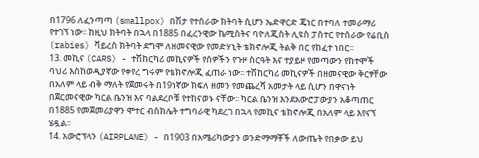በ1796 ለፈንጣጣ (smallpox) በሽታ የተሰራው ክትባት ሲሆን ኤድዋርድ ጄነር በተባለ ተመራማሪ የተገኘ ነው፡፡ ከዚህ ክትባት በኋላ በ1885 በፈረንዊው ኬሚስትና ባዮለጂስት ሊዩስ ፓስተር የተሰራው የሬቢስ (rabies) ቫይረስ ክትባት ደግሞ ለዘመናዊው የመድሃኒት ቴክኖሎጂ ትልቅ በር የከፈተ ነበር፡፡
13. መኪና (CARS) - ተሽከርካሪ መኪናዎች የሰዎችን የጉዞ ስርዓት እና ተያይዞ የመጣውን የከተሞች ባህሪ እስከወዲያኛው የቀየረ ግሩም የቴክኖሎጂ ፈጠራ ነው፡፡ ተሽከርካሪ መኪናዎች በዘመናዊው ቅርፃቸው በአለም ላይ ብቅ ማለት የጀመሩት በ19ነኛው ክፍለ ዘመን የመጨረሻ አመታት ላይ ሲሆን በዋናነት በጀርመናዊው ካርል ቤንዝ እና ባልደረቦቹ የተከናወኑ ናቸው፡፡ ካርል ቤንዝ እንደአውሮፓውያን አቆጣጠር በ1885 የመጀመሪያዋን ሞተር ብስክሌት ተግባራዊ ካደረገ በኋላ የመኪና ቴክኖሎጂ በአለም ላይ እየናኘ ሄዷል፡፡
14. አውሮፕላን (AIRPLANE) - በ1903 በአሜሪካውያን ወንድማማቾች ለውጤት የበቃው ይህ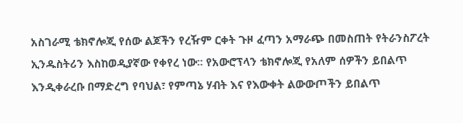አስገራሚ ቴክኖሎጂ የሰው ልጆችን የረዥም ርቀት ጉዞ ፈጣን አማራጭ በመስጠት የትራንስፖረት ኢንዱስትሪን እስከወዲያኛው የቀየረ ነው፡፡ የአውሮፕላን ቴክኖሎጂ የአለም ሰዎችን ይበልጥ እንዲቀራረቡ በማድረግ የባህል፣ የምጣኔ ሃብት እና የእውቀት ልውውጦችን ይበልጥ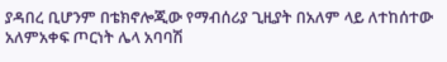ያዳበረ ቢሆንም በቴክኖሎጂው የማብሰሪያ ጊዚያት በአለም ላይ ለተከሰተው አለምአቀፍ ጦርነት ሌላ አባባሽ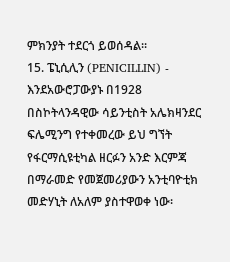ምክንያት ተደርጎ ይወሰዳል፡፡
15. ፔኒሲሊን (PENICILLIN) - እንደአውሮፓውያኑ በ1928 በስኮትላንዳዊው ሳይንቲስት አሌክዛንደር ፍሌሚንግ የተቀመረው ይህ ግኘት የፋርማሲዩቲካል ዘርፉን አንድ እርምጃ በማራመድ የመጀመሪያውን አንቲባዮቲክ መድሃኒት ለአለም ያስተዋወቀ ነው፡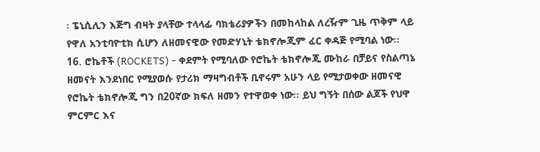፡ ፔኒሲሊን እጅግ ብዛት ያላቸው ተላላፊ ባክቴሪያዎችን በመከላከል ለረዥም ጊዜ ጥቅም ላይ የዋለ አንቲባዮቲክ ሲሆን ለዘመናዊው የመድሃኒት ቴክኖሎጂም ፈር ቀዳጅ የሚባል ነው፡፡
16. ሮኬቶች (ROCKETS) - ቀደምት የሚባለው የሮኬት ቴክኖሎጂ ሙከራ በቻይና የስልጣኔ ዘመናት እንደነበር የሚያወሱ የታሪክ ማዛግብቶች ቢኖሩም አሁን ላይ የሚታወቀው ዘመናዊ የሮኬት ቴክኖሎጂ ግን በ20ኛው ክፍለ ዘመን የተዋወቀ ነው፡፡ ይህ ግኝት በሰው ልጆች የህዋ ምርምር እና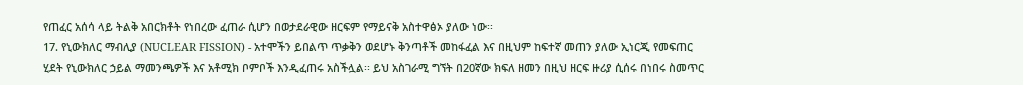የጠፈር አሰሳ ላይ ትልቅ አበርክቶት የነበረው ፈጠራ ሲሆን በወታደራዊው ዘርፍም የማይናቅ አስተዋፅኦ ያለው ነው፡፡
17. የኒውክለር ማብሊያ (NUCLEAR FISSION) - አተሞችን ይበልጥ ጥቃቅን ወደሆኑ ቅንጣቶች መከፋፈል እና በዚህም ከፍተኛ መጠን ያለው ኢነርጂ የመፍጠር ሂደት የኒውክለር ኃይል ማመንጫዎች እና አቶሚክ ቦምቦች እንዲፈጠሩ አስችሏል፡፡ ይህ አስገራሚ ግኘት በ20ኛው ክፍለ ዘመን በዚህ ዘርፍ ዙሪያ ሲሰሩ በነበሩ ስመጥር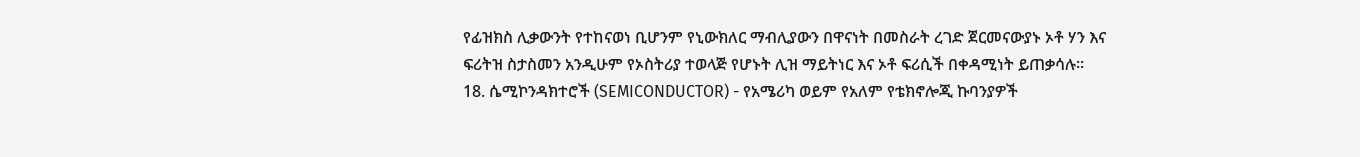የፊዝክስ ሊቃውንት የተከናወነ ቢሆንም የኒውክለር ማብሊያውን በዋናነት በመስራት ረገድ ጀርመናውያኑ ኦቶ ሃን እና ፍሪትዝ ስታስመን አንዲሁም የኦስትሪያ ተወላጅ የሆኑት ሊዝ ማይትነር እና ኦቶ ፍሪሲች በቀዳሚነት ይጠቃሳሉ፡፡
18. ሴሚኮንዳክተሮች (SEMICONDUCTOR) - የአሜሪካ ወይም የአለም የቴክኖሎጂ ኩባንያዎች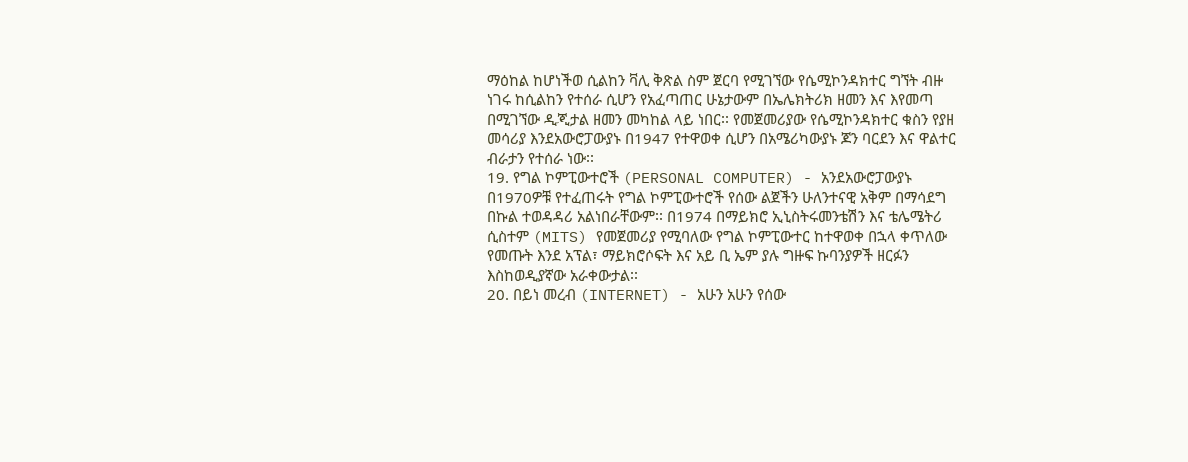ማዕከል ከሆነችወ ሲልከን ቫሊ ቅጽል ስም ጀርባ የሚገኘው የሴሚኮንዳክተር ግኘት ብዙ ነገሩ ከሲልከን የተሰራ ሲሆን የአፈጣጠር ሁኔታውም በኤሌክትሪክ ዘመን እና እየመጣ በሚገኘው ዲጂታል ዘመን መካከል ላይ ነበር፡፡ የመጀመሪያው የሴሚኮንዳክተር ቁስን የያዘ መሳሪያ እንደአውሮፓውያኑ በ1947 የተዋወቀ ሲሆን በአሜሪካውያኑ ጆን ባርደን እና ዋልተር ብራታን የተሰራ ነው፡፡
19. የግል ኮምፒውተሮች (PERSONAL COMPUTER) - አንደአውሮፓውያኑ በ1970ዎቹ የተፈጠሩት የግል ኮምፒውተሮች የሰው ልጀችን ሁለንተናዊ አቅም በማሳደግ በኩል ተወዳዳሪ አልነበራቸውም፡፡ በ1974 በማይክሮ ኢኒስትሩመንቴሽን እና ቴሌሜትሪ ሲስተም (MITS) የመጀመሪያ የሚባለው የግል ኮምፒውተር ከተዋወቀ በኋላ ቀጥለው የመጡት እንደ አፕል፣ ማይክሮሶፍት እና አይ ቢ ኤም ያሉ ግዙፍ ኩባንያዎች ዘርፉን እስከወዲያኛው አራቀውታል፡፡
20. በይነ መረብ (INTERNET) - አሁን አሁን የሰው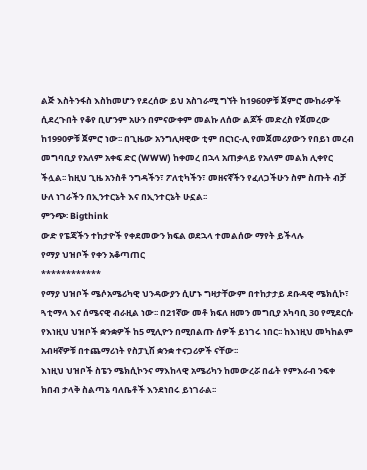ልጅ እስትንፋስ እስከመሆን የደረሰው ይህ አስገራሚ ግኘት ከ1960ዎቹ ጀምሮ ሙከራዎች ሲደረጉበት የቆየ ቢሆንም አሁን በምናውቀም መልኩ ለሰው ልጆች መድረስ የጀመረው ከ1990ዎቹ ጀምሮ ነው፡፡ በጊዜው አንግሊዛዊው ቲም በርነር-ሊ የመጀመሪያውን የበይነ መረብ መግባቢያ የአለም አቀፍ ድር (WWW) ከቀመረ በኋላ አጠቃላይ የአለም መልክ ሊቀየር ችሏል፡፡ ከዚህ ጊዜ አንስቶ ንግዳችን፣ ፖለቲካችን፣ መዘናኛችን የፈለጋችሁን ስም ስጡት ብቻ ሁለ ነገራችን በኢንተርኔት እና በኢንተርኔት ሁኗል፡፡
ምንጭ፡ Bigthink
ውድ የፔጃችን ተከታዮች የቀደመውን ክፍል ወደኋላ ተመልሰው ማየት ይችላሉ
የማያ ህዝቦች የቀን አቆጣጠር
************
የማያ ህዝቦች ሜሶአሜሪካዊ ህንዳውያን ሲሆኑ ግዛታቸውም በተከታታይ ደቡዳዊ ሜክሲኮ፣ ጓቲማላ እና ሰሜናዊ ብራዚል ነው፡፡ በ21ኛው መቶ ክፍለ ዘመን መግቢያ አካባቢ 30 የሚደርሱ የእነዚህ ህዝቦች ቋንቋዎች ከ5 ሚሊዮን በሚበልጡ ሰዎች ይነገሩ ነበር፡፡ ከእነዚህ መካከልም አብዛኛዎቹ በተጨማሪነት የስፓኒሽ ቋንቋ ተናጋሪዎች ናቸው፡፡
እነዚህ ህዝቦች ስፔን ሜክሲኮንና ማእከላዊ አሜሪካን ከመውረሯ በፊት የምእራብ ንፍቀ ክበብ ታላቅ ስልጣኔ ባለቤቶች እንደነበሩ ይነገራል፡፡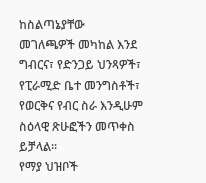ከስልጣኔያቸው መገለጫዎች መካከል እንደ ግብርና፣ የድንጋይ ህንጻዎች፣ የፒራሚድ ቤተ መንግስቶች፣ የወርቅና የብር ስራ እንዲሁም ስዕላዊ ጽሁፎችን መጥቀስ ይቻላል፡፡
የማያ ህዝቦች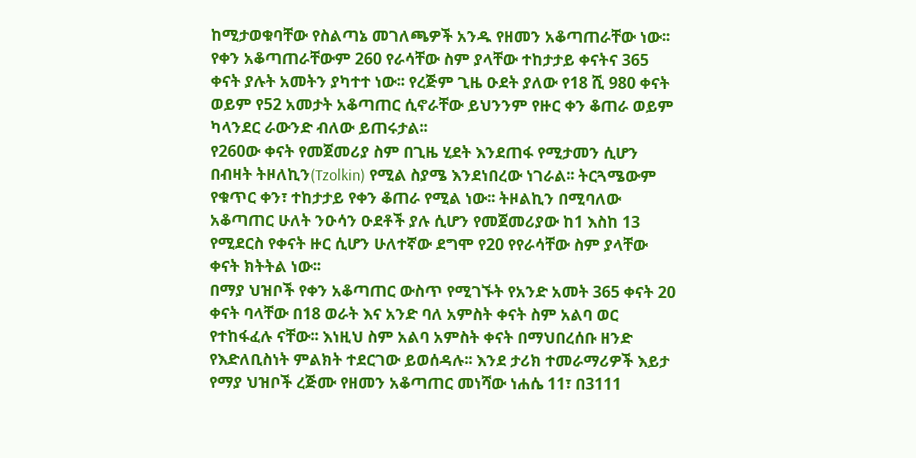ከሚታወቁባቸው የስልጣኔ መገለጫዎች አንዱ የዘመን አቆጣጠራቸው ነው፡፡ የቀን አቆጣጠራቸውም 260 የራሳቸው ስም ያላቸው ተከታታይ ቀናትና 365 ቀናት ያሉት አመትን ያካተተ ነው፡፡ የረጅም ጊዜ ዑደት ያለው የ18 ሺ 980 ቀናት ወይም የ52 አመታት አቆጣጠር ሲኖራቸው ይህንንም የዙር ቀን ቆጠራ ወይም ካላንደር ራውንድ ብለው ይጠሩታል፡፡
የ260ው ቀናት የመጀመሪያ ስም በጊዜ ሂደት እንደጠፋ የሚታመን ሲሆን በብዛት ትዞለኪን(Tzolkin) የሚል ስያሜ እንደነበረው ነገራል፡፡ ትርጓሜውም የቁጥር ቀን፣ ተከታታይ የቀን ቆጠራ የሚል ነው፡፡ ትዞልኪን በሚባለው አቆጣጠር ሁለት ንዑሳን ዑደቶች ያሉ ሲሆን የመጀመሪያው ከ1 እስከ 13 የሚደርስ የቀናት ዙር ሲሆን ሁለተኛው ደግሞ የ20 የየራሳቸው ስም ያላቸው ቀናት ክትትል ነው፡፡
በማያ ህዝቦች የቀን አቆጣጠር ውስጥ የሚገኙት የአንድ አመት 365 ቀናት 20 ቀናት ባላቸው በ18 ወራት እና አንድ ባለ አምስት ቀናት ስም አልባ ወር የተከፋፈሉ ናቸው፡፡ እነዚህ ስም አልባ አምስት ቀናት በማህበረሰቡ ዘንድ የእድለቢስነት ምልክት ተደርገው ይወሰዳሉ፡፡ እንደ ታሪክ ተመራማሪዎች እይታ የማያ ህዝቦች ረጅሙ የዘመን አቆጣጠር መነሻው ነሐሴ 11፣ በ3111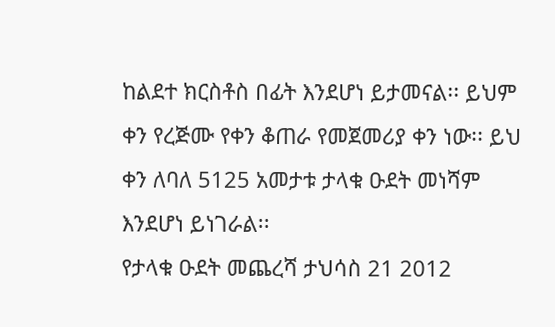ከልደተ ክርስቶስ በፊት እንደሆነ ይታመናል፡፡ ይህም ቀን የረጅሙ የቀን ቆጠራ የመጀመሪያ ቀን ነው፡፡ ይህ ቀን ለባለ 5125 አመታቱ ታላቁ ዑደት መነሻም እንደሆነ ይነገራል፡፡
የታላቁ ዑደት መጨረሻ ታህሳስ 21 2012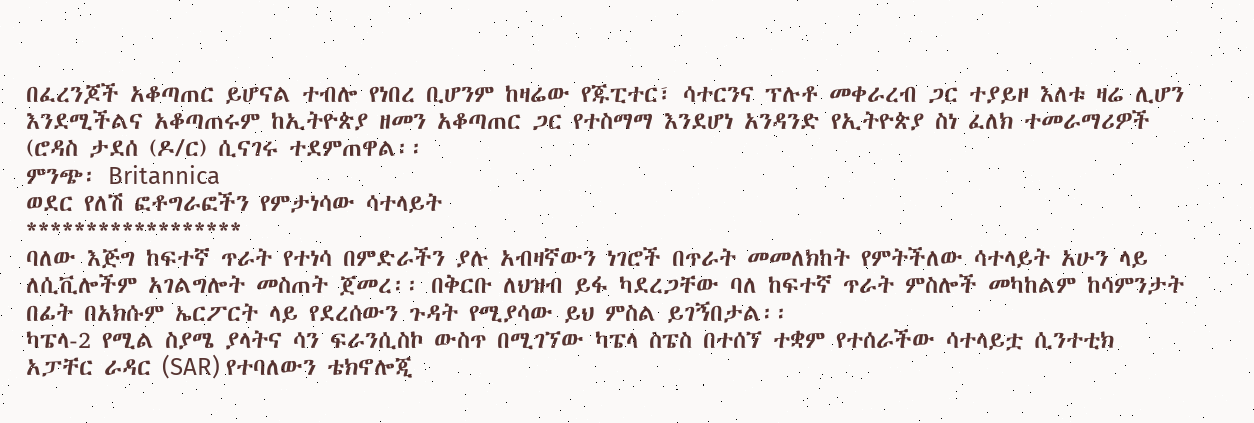በፈረንጆች አቆጣጠር ይሆናል ተብሎ የነበረ ቢሆንም ከዛሬው የጁፒተር፣ ሳተርንና ፕሉቶ መቀራረብ ጋር ተያይዞ እለቱ ዛሬ ሊሆን እንደሚችልና አቆጣጠሩም ከኢትዮጵያ ዘመን አቆጣጠር ጋር የተስማማ እንደሆነ አንዳንድ የኢትዮጵያ ስነ ፈለክ ተመራማሪዎች (ሮዳስ ታደሰ (ዶ/ር) ሲናገሩ ተደምጠዋል፡፡
ምንጭ፡ Britannica
ወደር የለሽ ፎቶግራፎችን የምታነሳው ሳተላይት
******************
ባለው እጅግ ከፍተኛ ጥራት የተነሳ በምድራችን ያሉ አብዛኛውን ነገሮች በጥራት መመለክከት የምትችለው ሳተላይት አሁን ላይ ለሲቪሎችም አገልግሎት መስጠት ጀመረ፡፡ በቅርቡ ለህዝብ ይፋ ካደረጋቸው ባለ ከፍተኛ ጥራት ምስሎች መካከልም ከሳምንታት በፊት በአክሱም ኤርፖርት ላይ የደረሰውን ጉዳት የሚያሳው ይህ ምስል ይገኝበታል፡፡
ካፔላ-2 የሚል ስያሜ ያላትና ሳን ፍራንሲስኮ ውስጥ በሚገኘው ካፔላ ስፔስ በተሰኘ ተቋም የተሰራችው ሳተላይቷ ሲንተቲክ አፓቸር ራዳር (SAR) የተባለውን ቴክኖሎጂ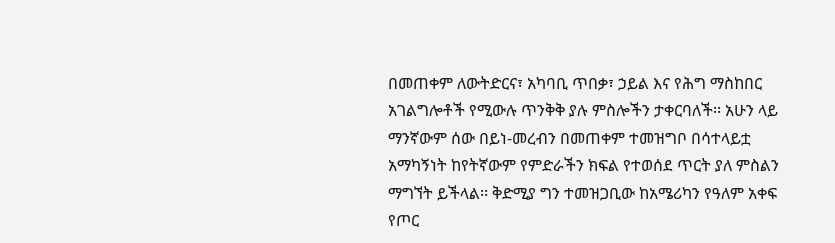በመጠቀም ለውትድርና፣ አካባቢ ጥበቃ፣ ኃይል እና የሕግ ማስከበር አገልግሎቶች የሚውሉ ጥንቅቅ ያሉ ምስሎችን ታቀርባለች፡፡ አሁን ላይ ማንኛውም ሰው በይነ-መረብን በመጠቀም ተመዝግቦ በሳተላይቷ አማካኝነት ከየትኛውም የምድራችን ክፍል የተወሰደ ጥርት ያለ ምስልን ማግኘት ይችላል፡፡ ቅድሚያ ግን ተመዝጋቢው ከአሜሪካን የዓለም አቀፍ የጦር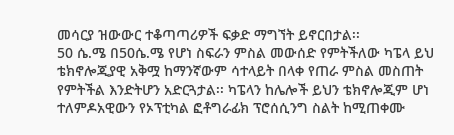መሳርያ ዝውውር ተቆጣጣሪዎች ፍቃድ ማግኘት ይኖርበታል፡፡
50 ሴ.ሜ በ50ሴ.ሜ የሆነ ስፍራን ምስል መውሰድ የምትችለው ካፔላ ይህ ቴክኖሎጂያዊ አቅሟ ከማንኛውም ሳተላይት በላቀ የጠራ ምስል መስጠት የምትችል እንድትሆን አድርጓታል፡፡ ካፔላን ከሌሎች ይህን ቴክኖሎጂም ሆነ ተለምዶአዊውን የኦፕቲካል ፎቶግራፊክ ፕሮሰሲንግ ስልት ከሚጠቀሙ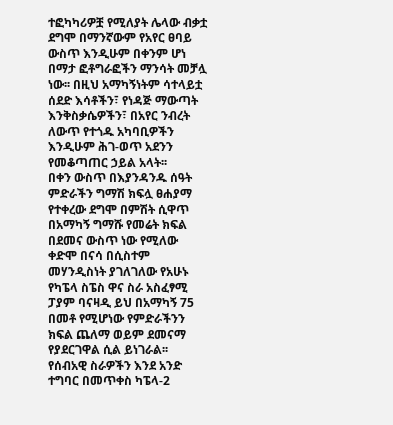ተፎካካሪዎቿ የሚለያት ሌላው ብቃቷ ደግሞ በማንኛውም የአየር ፀባይ ውስጥ እንዲሁም በቀንም ሆነ በማታ ፎቶግራፎችን ማንሳት መቻሏ ነው፡፡ በዚህ አማካኝነትም ሳተላይቷ ሰደድ እሳቶችን፣ የነዳጅ ማውጣት እንቅስቃሴዎችን፣ በአየር ንብረት ለውጥ የተጎዱ አካባቢዎችን እንዲሁም ሕገ-ወጥ አደንን የመቆጣጠር ኃይል አላት፡፡
በቀን ውስጥ በእያንዳንዱ ሰዓት ምድራችን ግማሽ ክፍሏ ፀሐያማ የተቀረው ደግሞ በምሽት ሲዋጥ በአማካኝ ግማሹ የመሬት ክፍል በደመና ውስጥ ነው የሚለው ቀድሞ በናሳ በሲስተም መሃንዲስነት ያገለገለው የአሁኑ የካፔላ ስፔስ ዋና ስራ አስፈፃሚ ፓያም ባናዛዲ ይህ በአማካኝ 75 በመቶ የሚሆነው የምድራችንን ክፍል ጨለማ ወይም ደመናማ የያደርገዋል ሲል ይነገራል፡፡ የሰብአዊ ስራዎችን እንደ አንድ ተግባር በመጥቀስ ካፔላ-2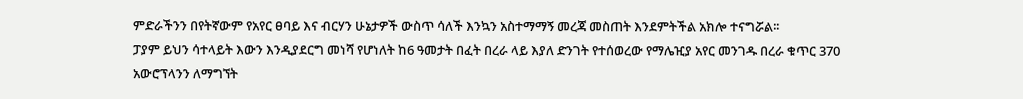ምድራችንን በየትኛውም የአየር ፀባይ እና ብርሃን ሁኔታዎች ውስጥ ሳለች እንኳን አስተማማኝ መረጃ መስጠት እንደምትችል አክሎ ተናግሯል፡፡
ፓያም ይህን ሳተላይት እውን እንዲያደርግ መነሻ የሆነለት ከ6 ዓመታት በፈት በረራ ላይ እያለ ድንገት የተሰወረው የማሌዢያ አየር መንገዱ በረራ ቁጥር 370 አውሮፕላንን ለማግኘት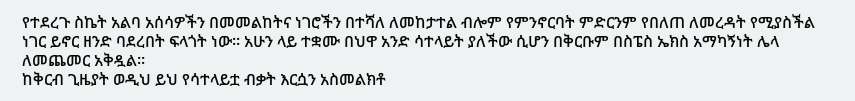የተደረጉ ስኬት አልባ አሰሳዎችን በመመልከትና ነገሮችን በተሻለ ለመከታተል ብሎም የምንኖርባት ምድርንም የበለጠ ለመረዳት የሚያስችል ነገር ይኖር ዘንድ ባደረበት ፍላጎት ነው፡፡ አሁን ላይ ተቋሙ በህዋ አንድ ሳተላይት ያለችው ሲሆን በቅርቡም በስፔስ ኤክስ አማካኝነት ሌላ ለመጨመር አቅዷል፡፡
ከቅርብ ጊዜያት ወዲህ ይህ የሳተላይቷ ብቃት እርሷን አስመልክቶ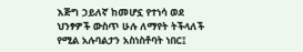እጅግ ኃይለኛ ከመሆኗ የተነሳ ወደ ህንፃዎች ውስጥ ሁሉ ለማየት ትችላለች የሚል አሉባልታን አስነስቶባት ነበር፤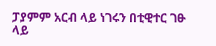ፓያምም አርብ ላይ ነገሩን በቲዊተር ገፁ ላይ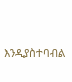እንዲያስተባብል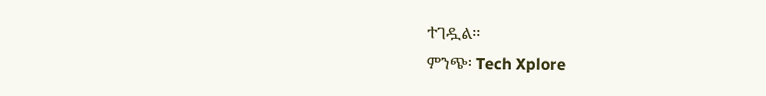ተገዷል፡፡
ምንጭ፡ Tech Xplore